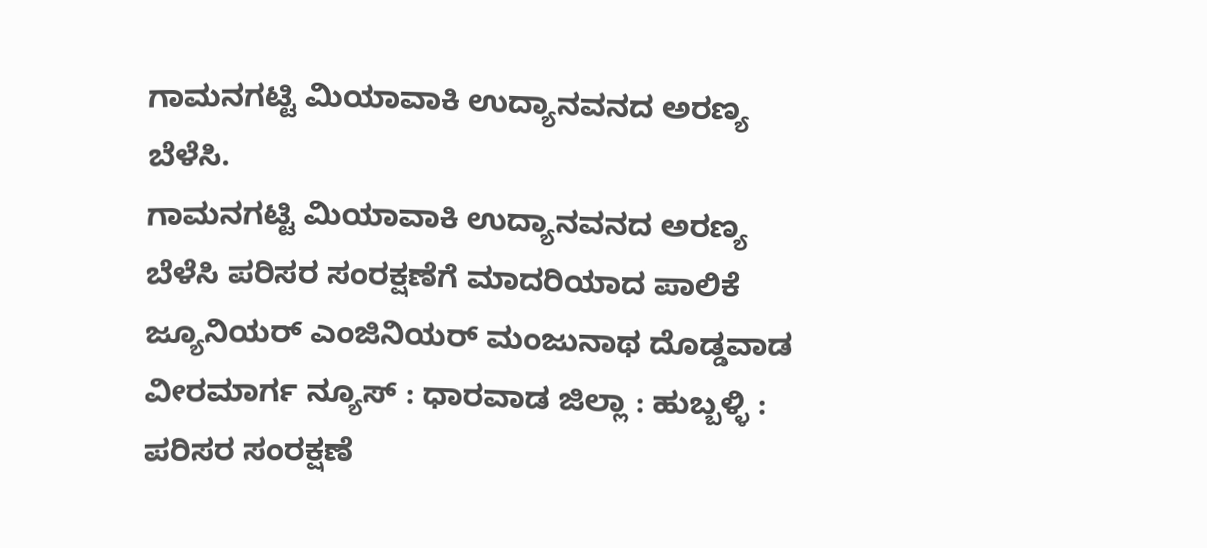ಗಾಮನಗಟ್ಟಿ ಮಿಯಾವಾಕಿ ಉದ್ಯಾನವನದ ಅರಣ್ಯ ಬೆಳೆಸಿ.
ಗಾಮನಗಟ್ಟಿ ಮಿಯಾವಾಕಿ ಉದ್ಯಾನವನದ ಅರಣ್ಯ ಬೆಳೆಸಿ ಪರಿಸರ ಸಂರಕ್ಷಣೆಗೆ ಮಾದರಿಯಾದ ಪಾಲಿಕೆ ಜ್ಯೂನಿಯರ್ ಎಂಜಿನಿಯರ್ ಮಂಜುನಾಥ ದೊಡ್ಡವಾಡ ವೀರಮಾರ್ಗ ನ್ಯೂಸ್ : ಧಾರವಾಡ ಜಿಲ್ಲಾ : ಹುಬ್ಬಳ್ಳಿ : ಪರಿಸರ ಸಂರಕ್ಷಣೆ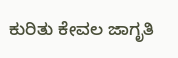ಕುರಿತು ಕೇವಲ ಜಾಗೃತಿ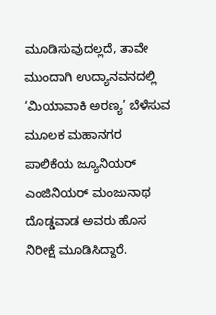ಮೂಡಿಸುವುದಲ್ಲದೆ, ತಾವೇ ಮುಂದಾಗಿ ಉದ್ಯಾನವನದಲ್ಲಿ ‘ಮಿಯಾವಾಕಿ ಅರಣ್ಯ’ ಬೆಳೆಸುವ ಮೂಲಕ ಮಹಾನಗರ ಪಾಲಿಕೆಯ ಜ್ಯೂನಿಯರ್ ಎಂಜಿನಿಯರ್ ಮಂಜುನಾಥ ದೊಡ್ಡವಾಡ ಅವರು ಹೊಸ ನಿರೀಕ್ಷೆ ಮೂಡಿಸಿದ್ದಾರೆ.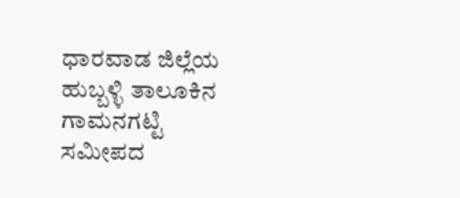ಧಾರವಾಡ ಜಿಲ್ಲೆಯ ಹುಬ್ಬಳ್ಳಿ ತಾಲೂಕಿನ ಗಾಮನಗಟ್ಟಿ ಸಮೀಪದ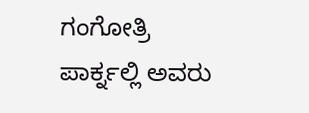ಗಂಗೋತ್ರಿ ಪಾರ್ಕ್ನಲ್ಲಿ ಅವರು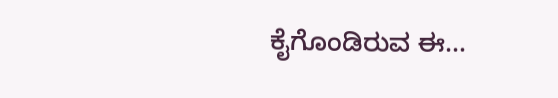ಕೈಗೊಂಡಿರುವ ಈ…